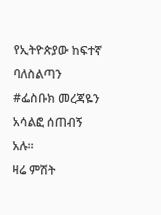የኢትዮጵያው ከፍተኛ ባለስልጣን #ፌስቡክ መረጃዬን አሳልፎ ሰጠብኝ አሉ።
ዛሬ ምሽት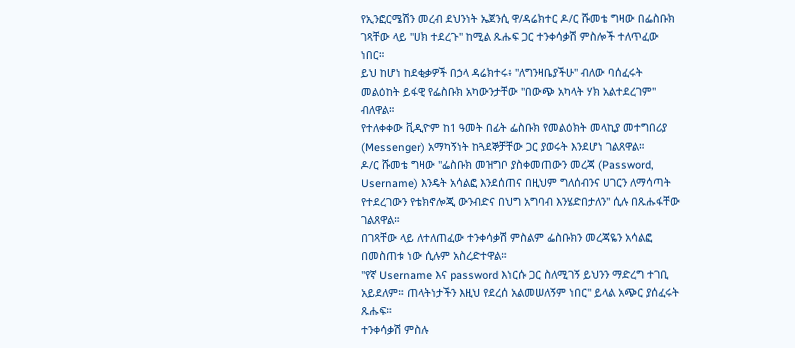የኢንፎርሜሽን መረብ ደህንነት ኤጀንሲ ዋ/ዳሬክተር ዶ/ር ሹመቴ ግዛው በፌስቡክ ገጻቸው ላይ ''ሀክ ተደረጉ'' ከሚል ጹሑፍ ጋር ተንቀሳቃሽ ምስሎች ተለጥፈው ነበር።
ይህ ከሆነ ከደቂቃዎች በኃላ ዳሬክተሩ፥ ''ለግንዛቤያችሁ'' ብለው ባሰፈሩት መልዕከት ይፋዊ የፌስቡክ አካውንታቸው ''በውጭ አካላት ሃክ አልተደረገም'' ብለዋል።
የተለቀቀው ቪዲዮም ከ1 ዓመት በፊት ፌስቡክ የመልዕክት መላኪያ መተግበሪያ (Messenger) አማካኝነት ከጓደኞቻቸው ጋር ያወሩት እንደሆነ ገልጸዋል።
ዶ/ር ሹመቴ ግዛው ''ፌስቡክ መዝግቦ ያስቀመጠውን መረጃ (Password, Username) እንዴት አሳልፎ እንደሰጠና በዚህም ግለሰብንና ሀገርን ለማሳጣት የተደረገውን የቴክኖሎጂ ውንብድና በህግ አግባብ እንሄድበታለን'' ሲሉ በጹሑፋቸው ገልጸዋል።
በገጻቸው ላይ ለተለጠፈው ተንቀሳቃሽ ምስልም ፌስቡክን መረጃዬን አሳልፎ በመስጠቱ ነው ሲሉም አስረድተዋል።
''የኛ Username እና password እነርሱ ጋር ስለሚገኝ ይህንን ማድረግ ተገቢ አይደለም። ጠላትነታችን እዚህ የደረሰ አልመሠለኝም ነበር'' ይላል አጭር ያሰፈሩት ጹሑፍ።
ተንቀሳቃሽ ምስሉ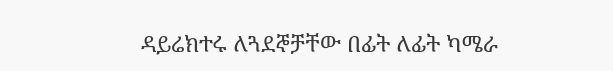ዳይሬክተሩ ለጓደኞቻቸው በፊት ለፊት ካሜራ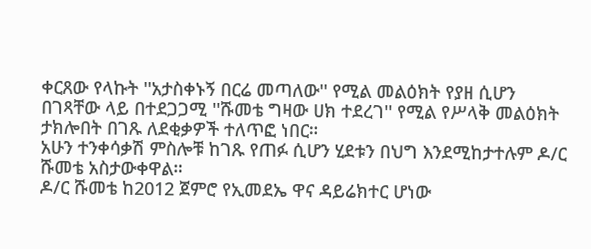ቀርጸው የላኩት ''አታስቀኑኝ በርሬ መጣለው'' የሚል መልዕክት የያዘ ሲሆን በገጻቸው ላይ በተደጋጋሚ ''ሹመቴ ግዛው ሀክ ተደረገ'' የሚል የሥላቅ መልዕክት ታክሎበት በገጹ ለደቂቃዎች ተለጥፎ ነበር።
አሁን ተንቀሳቃሽ ምስሎቹ ከገጹ የጠፉ ሲሆን ሂደቱን በህግ እንደሚከታተሉም ዶ/ር ሹመቴ አስታውቀዋል።
ዶ/ር ሹመቴ ከ2012 ጀምሮ የኢመደኤ ዋና ዳይሬክተር ሆነው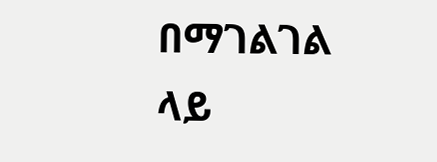በማገልገል ላይ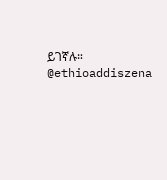ይገኛሉ።
@ethioaddiszena